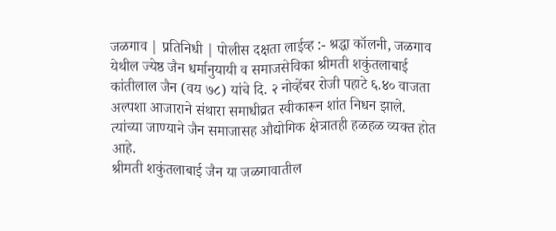जळगाव | प्रतिनिधी | पोलीस दक्षता लाईव्ह :- श्रद्धा कॉलनी, जळगाव येथील ज्येष्ठ जैन धर्मानुयायी व समाजसेविका श्रीमती शकुंतलाबाई कांतीलाल जैन (वय ७८) यांचे दि. २ नोव्हेंबर रोजी पहाटे ६.४० वाजता अल्पशा आजाराने संथारा समाधीव्रत स्वीकारून शांत निधन झाले. त्यांच्या जाण्याने जैन समाजासह औद्योगिक क्षेत्रातही हळहळ व्यक्त होत आहे.
श्रीमती शकुंतलाबाई जैन या जळगावातील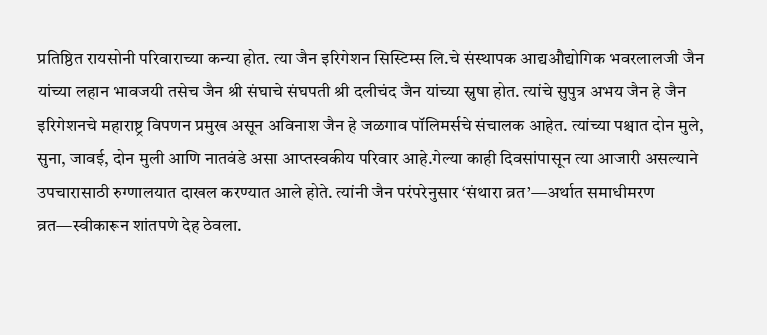प्रतिष्ठित रायसोनी परिवाराच्या कन्या होत. त्या जैन इरिगेशन सिस्टिम्स लि.चे संस्थापक आद्यऔद्योगिक भवरलालजी जैन यांच्या लहान भावजयी तसेच जैन श्री संघाचे संघपती श्री दलीचंद जैन यांच्या स्नुषा होत. त्यांचे सुपुत्र अभय जैन हे जैन इरिगेशनचे महाराष्ट्र विपणन प्रमुख असून अविनाश जैन हे जळगाव पॉलिमर्सचे संचालक आहेत. त्यांच्या पश्चात दोन मुले, सुना, जावई, दोन मुली आणि नातवंडे असा आप्तस्वकीय परिवार आहे.गेल्या काही दिवसांपासून त्या आजारी असल्याने उपचारासाठी रुग्णालयात दाखल करण्यात आले होते. त्यांनी जैन परंपरेनुसार ‘संथारा व्रत’—अर्थात समाधीमरण व्रत—स्वीकारून शांतपणे देह ठेवला.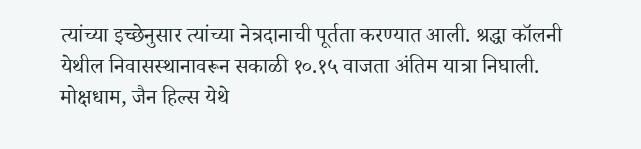त्यांच्या इच्छेनुसार त्यांच्या नेत्रदानाची पूर्तता करण्यात आली. श्रद्धा कॉलनी येथील निवासस्थानावरून सकाळी १०.१५ वाजता अंतिम यात्रा निघाली. मोक्षधाम, जैन हिल्स येथे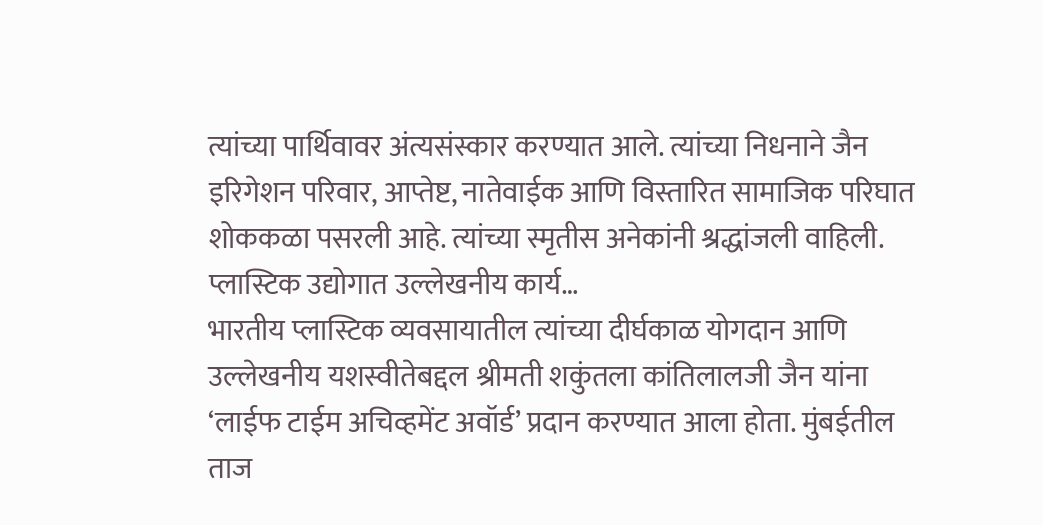त्यांच्या पार्थिवावर अंत्यसंस्कार करण्यात आले. त्यांच्या निधनाने जैन इरिगेशन परिवार, आप्तेष्ट, नातेवाईक आणि विस्तारित सामाजिक परिघात शोककळा पसरली आहे. त्यांच्या स्मृतीस अनेकांनी श्रद्धांजली वाहिली.
प्लास्टिक उद्योगात उल्लेखनीय कार्य…
भारतीय प्लास्टिक व्यवसायातील त्यांच्या दीर्घकाळ योगदान आणि उल्लेखनीय यशस्वीतेबद्दल श्रीमती शकुंतला कांतिलालजी जैन यांना ‘लाईफ टाईम अचिव्हमेंट अवॉर्ड’ प्रदान करण्यात आला होता. मुंबईतील ताज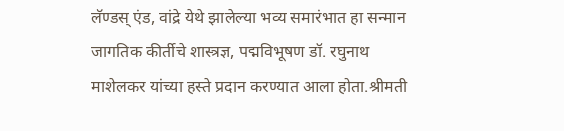लॅण्डस् एंड, वांद्रे येथे झालेल्या भव्य समारंभात हा सन्मान जागतिक कीर्तीचे शास्त्रज्ञ, पद्मविभूषण डॉ. रघुनाथ माशेलकर यांच्या हस्ते प्रदान करण्यात आला होता.श्रीमती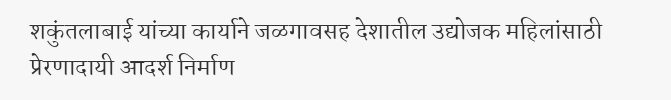शकुंतलाबाई यांच्या कार्याने जळगावसह देशातील उद्योजक महिलांसाठी प्रेरणादायी आदर्श निर्माण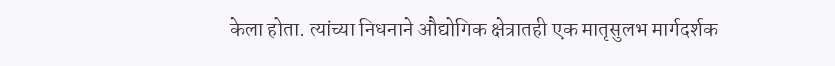केला होता. त्यांच्या निधनाने औद्योगिक क्षेत्रातही एक मातृसुलभ मार्गदर्शक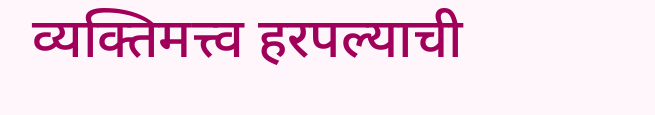व्यक्तिमत्त्व हरपल्याची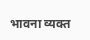भावना व्यक्त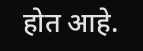होत आहे.